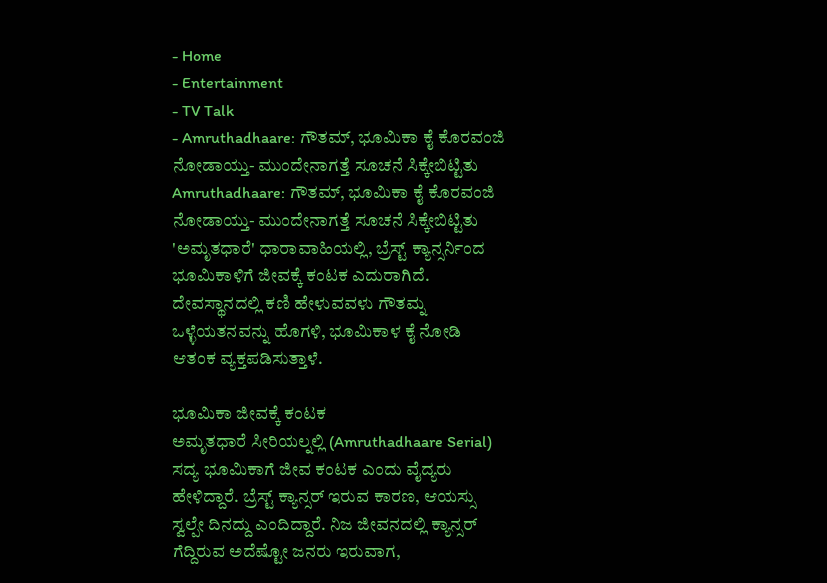- Home
- Entertainment
- TV Talk
- Amruthadhaare: ಗೌತಮ್, ಭೂಮಿಕಾ ಕೈ ಕೊರವಂಜಿ ನೋಡಾಯ್ತು- ಮುಂದೇನಾಗತ್ತೆ ಸೂಚನೆ ಸಿಕ್ಕೇಬಿಟ್ಟಿತು
Amruthadhaare: ಗೌತಮ್, ಭೂಮಿಕಾ ಕೈ ಕೊರವಂಜಿ ನೋಡಾಯ್ತು- ಮುಂದೇನಾಗತ್ತೆ ಸೂಚನೆ ಸಿಕ್ಕೇಬಿಟ್ಟಿತು
'ಅಮೃತಧಾರೆ' ಧಾರಾವಾಹಿಯಲ್ಲಿ, ಬ್ರೆಸ್ಟ್ ಕ್ಯಾನ್ಸರ್ನಿಂದ ಭೂಮಿಕಾಳಿಗೆ ಜೀವಕ್ಕೆ ಕಂಟಕ ಎದುರಾಗಿದೆ. ದೇವಸ್ಥಾನದಲ್ಲಿ ಕಣಿ ಹೇಳುವವಳು ಗೌತಮ್ನ ಒಳ್ಳೆಯತನವನ್ನು ಹೊಗಳಿ, ಭೂಮಿಕಾಳ ಕೈ ನೋಡಿ ಆತಂಕ ವ್ಯಕ್ತಪಡಿಸುತ್ತಾಳೆ.

ಭೂಮಿಕಾ ಜೀವಕ್ಕೆ ಕಂಟಕ
ಅಮೃತಧಾರೆ ಸೀರಿಯಲ್ನಲ್ಲಿ (Amruthadhaare Serial) ಸದ್ಯ ಭೂಮಿಕಾಗೆ ಜೀವ ಕಂಟಕ ಎಂದು ವೈದ್ಯರು ಹೇಳಿದ್ದಾರೆ. ಬ್ರೆಸ್ಟ್ ಕ್ಯಾನ್ಸರ್ ಇರುವ ಕಾರಣ, ಆಯಸ್ಸು ಸ್ವಲ್ಪೇ ದಿನದ್ದು ಎಂದಿದ್ದಾರೆ. ನಿಜ ಜೀವನದಲ್ಲಿ ಕ್ಯಾನ್ಸರ್ ಗೆದ್ದಿರುವ ಅದೆಷ್ಟೋ ಜನರು ಇರುವಾಗ,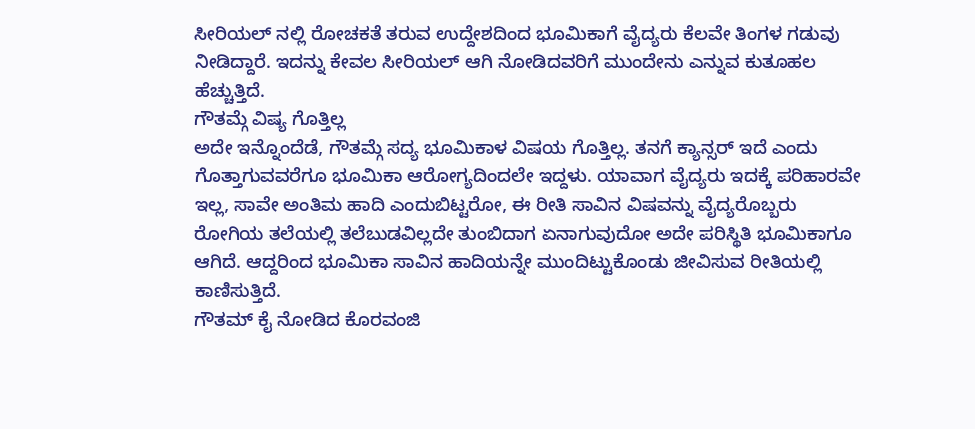ಸೀರಿಯಲ್ ನಲ್ಲಿ ರೋಚಕತೆ ತರುವ ಉದ್ದೇಶದಿಂದ ಭೂಮಿಕಾಗೆ ವೈದ್ಯರು ಕೆಲವೇ ತಿಂಗಳ ಗಡುವು ನೀಡಿದ್ದಾರೆ. ಇದನ್ನು ಕೇವಲ ಸೀರಿಯಲ್ ಆಗಿ ನೋಡಿದವರಿಗೆ ಮುಂದೇನು ಎನ್ನುವ ಕುತೂಹಲ ಹೆಚ್ಚುತ್ತಿದೆ.
ಗೌತಮ್ಗೆ ವಿಷ್ಯ ಗೊತ್ತಿಲ್ಲ
ಅದೇ ಇನ್ನೊಂದೆಡೆ, ಗೌತಮ್ಗೆ ಸದ್ಯ ಭೂಮಿಕಾಳ ವಿಷಯ ಗೊತ್ತಿಲ್ಲ. ತನಗೆ ಕ್ಯಾನ್ಸರ್ ಇದೆ ಎಂದು ಗೊತ್ತಾಗುವವರೆಗೂ ಭೂಮಿಕಾ ಆರೋಗ್ಯದಿಂದಲೇ ಇದ್ದಳು. ಯಾವಾಗ ವೈದ್ಯರು ಇದಕ್ಕೆ ಪರಿಹಾರವೇ ಇಲ್ಲ, ಸಾವೇ ಅಂತಿಮ ಹಾದಿ ಎಂದುಬಿಟ್ಟರೋ, ಈ ರೀತಿ ಸಾವಿನ ವಿಷವನ್ನು ವೈದ್ಯರೊಬ್ಬರು ರೋಗಿಯ ತಲೆಯಲ್ಲಿ ತಲೆಬುಡವಿಲ್ಲದೇ ತುಂಬಿದಾಗ ಏನಾಗುವುದೋ ಅದೇ ಪರಿಸ್ಥಿತಿ ಭೂಮಿಕಾಗೂ ಆಗಿದೆ. ಆದ್ದರಿಂದ ಭೂಮಿಕಾ ಸಾವಿನ ಹಾದಿಯನ್ನೇ ಮುಂದಿಟ್ಟುಕೊಂಡು ಜೀವಿಸುವ ರೀತಿಯಲ್ಲಿ ಕಾಣಿಸುತ್ತಿದೆ.
ಗೌತಮ್ ಕೈ ನೋಡಿದ ಕೊರವಂಜಿ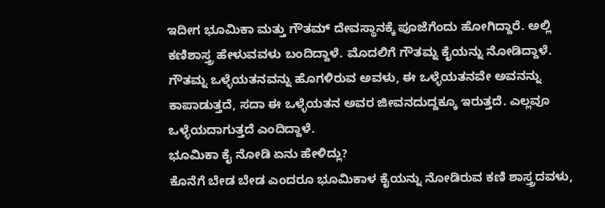ಇದೀಗ ಭೂಮಿಕಾ ಮತ್ತು ಗೌತಮ್ ದೇವಸ್ಥಾನಕ್ಕೆ ಪೂಜೆಗೆಂದು ಹೋಗಿದ್ದಾರೆ. ಅಲ್ಲಿ ಕಣಿಶಾಸ್ತ್ರ ಹೇಳುವವಳು ಬಂದಿದ್ದಾಳೆ. ಮೊದಲಿಗೆ ಗೌತಮ್ನ ಕೈಯನ್ನು ನೋಡಿದ್ದಾಳೆ. ಗೌತಮ್ನ ಒಳ್ಳೆಯತನವನ್ನು ಹೊಗಳಿರುವ ಅವಳು, ಈ ಒಳ್ಳೆಯತನವೇ ಅವನನ್ನು ಕಾಪಾಡುತ್ತದೆ, ಸದಾ ಈ ಒಳ್ಳೆಯತನ ಅವರ ಜೀವನದುದ್ದಕ್ಕೂ ಇರುತ್ತದೆ. ಎಲ್ಲವೂ ಒಳ್ಳೆಯದಾಗುತ್ತದೆ ಎಂದಿದ್ದಾಳೆ.
ಭೂಮಿಕಾ ಕೈ ನೋಡಿ ಏನು ಹೇಳಿದ್ಲು?
ಕೊನೆಗೆ ಬೇಡ ಬೇಡ ಎಂದರೂ ಭೂಮಿಕಾಳ ಕೈಯನ್ನು ನೋಡಿರುವ ಕಣಿ ಶಾಸ್ತ್ರದವಳು,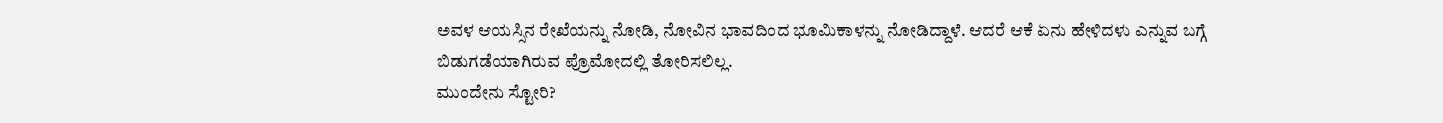ಅವಳ ಆಯಸ್ಸಿನ ರೇಖೆಯನ್ನು ನೋಡಿ, ನೋವಿನ ಭಾವದಿಂದ ಭೂಮಿಕಾಳನ್ನು ನೋಡಿದ್ದಾಳೆ. ಆದರೆ ಆಕೆ ಏನು ಹೇಳಿದಳು ಎನ್ನುವ ಬಗ್ಗೆ ಬಿಡುಗಡೆಯಾಗಿರುವ ಪ್ರೊಮೋದಲ್ಲಿ ತೋರಿಸಲಿಲ್ಲ.
ಮುಂದೇನು ಸ್ಟೋರಿ?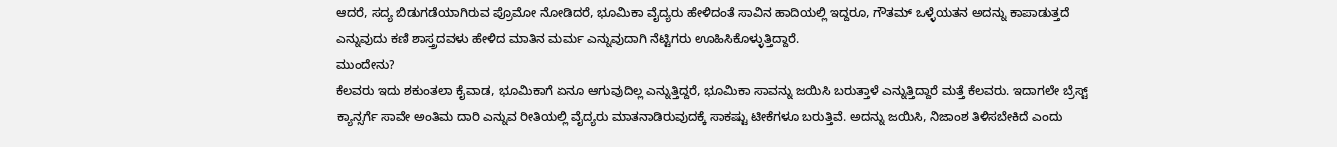ಆದರೆ, ಸದ್ಯ ಬಿಡುಗಡೆಯಾಗಿರುವ ಪ್ರೊಮೋ ನೋಡಿದರೆ, ಭೂಮಿಕಾ ವೈದ್ಯರು ಹೇಳಿದಂತೆ ಸಾವಿನ ಹಾದಿಯಲ್ಲಿ ಇದ್ದರೂ, ಗೌತಮ್ ಒಳ್ಳೆಯತನ ಅದನ್ನು ಕಾಪಾಡುತ್ತದೆ ಎನ್ನುವುದು ಕಣಿ ಶಾಸ್ತ್ರದವಳು ಹೇಳಿದ ಮಾತಿನ ಮರ್ಮ ಎನ್ನುವುದಾಗಿ ನೆಟ್ಟಿಗರು ಊಹಿಸಿಕೊಳ್ಳುತ್ತಿದ್ದಾರೆ.
ಮುಂದೇನು?
ಕೆಲವರು ಇದು ಶಕುಂತಲಾ ಕೈವಾಡ, ಭೂಮಿಕಾಗೆ ಏನೂ ಆಗುವುದಿಲ್ಲ ಎನ್ನುತ್ತಿದ್ದರೆ, ಭೂಮಿಕಾ ಸಾವನ್ನು ಜಯಿಸಿ ಬರುತ್ತಾಳೆ ಎನ್ನುತ್ತಿದ್ದಾರೆ ಮತ್ತೆ ಕೆಲವರು. ಇದಾಗಲೇ ಬ್ರೆಸ್ಟ್ ಕ್ಯಾನ್ಸರ್ಗೆ ಸಾವೇ ಅಂತಿಮ ದಾರಿ ಎನ್ನುವ ರೀತಿಯಲ್ಲಿ ವೈದ್ಯರು ಮಾತನಾಡಿರುವುದಕ್ಕೆ ಸಾಕಷ್ಟು ಟೀಕೆಗಳೂ ಬರುತ್ತಿವೆ. ಅದನ್ನು ಜಯಿಸಿ, ನಿಜಾಂಶ ತಿಳಿಸಬೇಕಿದೆ ಎಂದು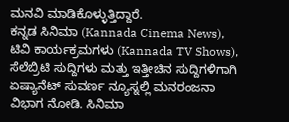ಮನವಿ ಮಾಡಿಕೊಳ್ಳುತ್ತಿದ್ದಾರೆ.
ಕನ್ನಡ ಸಿನಿಮಾ (Kannada Cinema News), ಟಿವಿ ಕಾರ್ಯಕ್ರಮಗಳು (Kannada TV Shows), ಸೆಲೆಬ್ರಿಟಿ ಸುದ್ದಿಗಳು ಮತ್ತು ಇತ್ತೀಚಿನ ಸುದ್ದಿಗಳಿಗಾಗಿ ಏಷ್ಯಾನೆಟ್ ಸುವರ್ಣ ನ್ಯೂಸ್ನಲ್ಲಿ ಮನರಂಜನಾ ವಿಭಾಗ ನೋಡಿ. ಸಿನಿಮಾ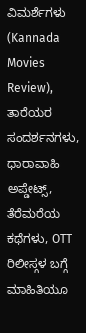ವಿಮರ್ಶೆಗಳು (Kannada Movies Review), ತಾರೆಯರ ಸಂದರ್ಶನಗಳು, ಧಾರಾವಾಹಿ ಅಪ್ಡೇಟ್ಸ್, ತೆರೆಮರೆಯ ಕಥೆಗಳು, OTT ರಿಲೀಸ್ಗಳ ಬಗ್ಗೆ ಮಾಹಿತಿಯೂ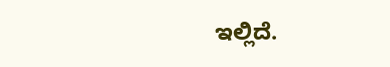ಇಲ್ಲಿದೆ.